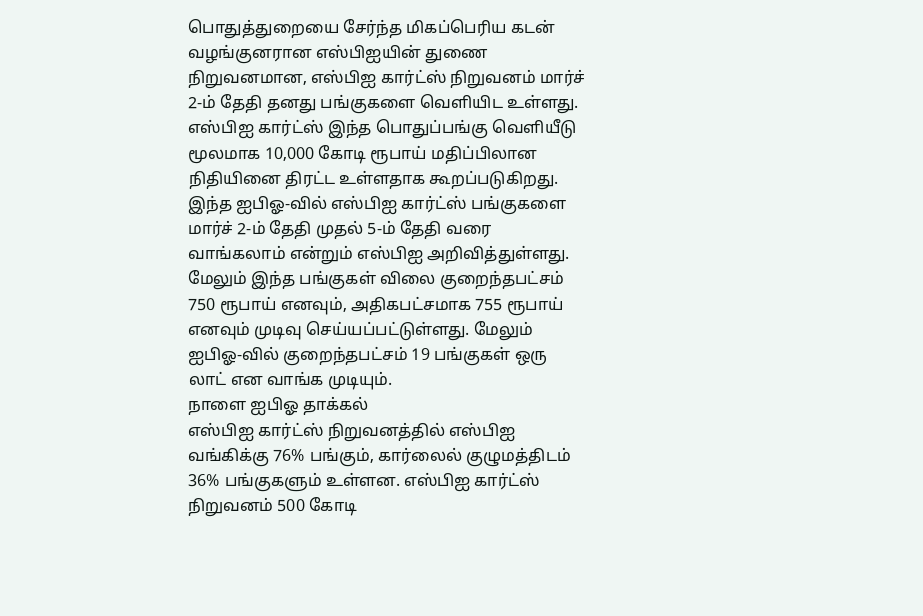பொதுத்துறையை சேர்ந்த மிகப்பெரிய கடன் வழங்குனரான எஸ்பிஐயின் துணை நிறுவனமான, எஸ்பிஐ கார்ட்ஸ் நிறுவனம் மார்ச் 2-ம் தேதி தனது பங்குகளை வெளியிட உள்ளது.
எஸ்பிஐ கார்ட்ஸ் இந்த பொதுப்பங்கு வெளியீடு மூலமாக 10,000 கோடி ரூபாய் மதிப்பிலான நிதியினை திரட்ட உள்ளதாக கூறப்படுகிறது. இந்த ஐபிஓ-வில் எஸ்பிஐ கார்ட்ஸ் பங்குகளை மார்ச் 2-ம் தேதி முதல் 5-ம் தேதி வரை வாங்கலாம் என்றும் எஸ்பிஐ அறிவித்துள்ளது.
மேலும் இந்த பங்குகள் விலை குறைந்தபட்சம் 750 ரூபாய் எனவும், அதிகபட்சமாக 755 ரூபாய் எனவும் முடிவு செய்யப்பட்டுள்ளது. மேலும் ஐபிஓ-வில் குறைந்தபட்சம் 19 பங்குகள் ஒரு லாட் என வாங்க முடியும்.
நாளை ஐபிஓ தாக்கல்
எஸ்பிஐ கார்ட்ஸ் நிறுவனத்தில் எஸ்பிஐ வங்கிக்கு 76% பங்கும், கார்லைல் குழுமத்திடம் 36% பங்குகளும் உள்ளன. எஸ்பிஐ கார்ட்ஸ் நிறுவனம் 500 கோடி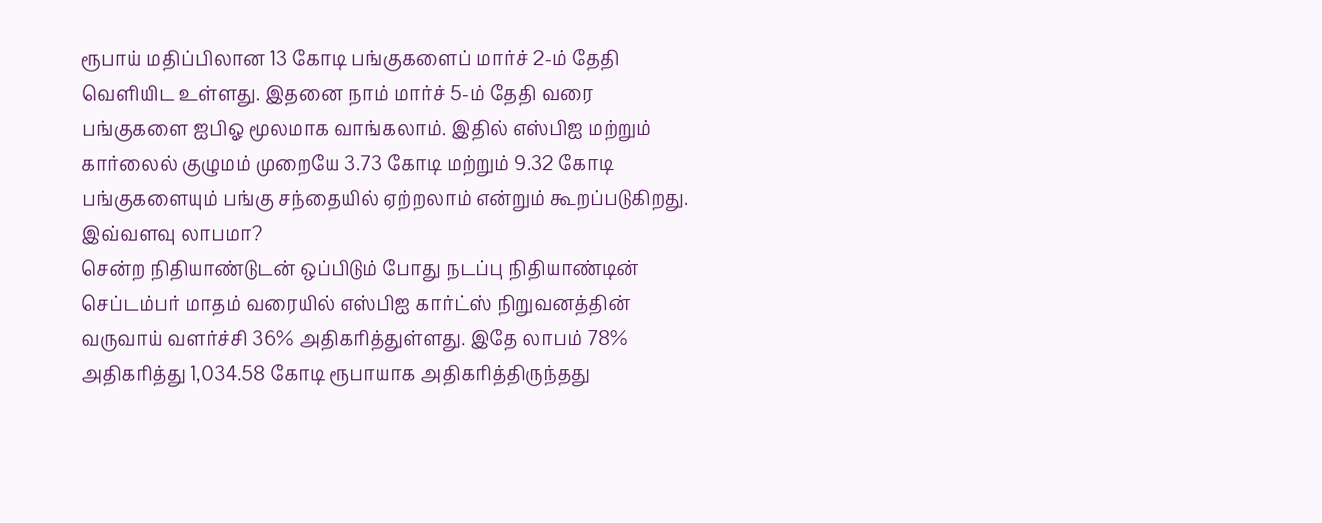ரூபாய் மதிப்பிலான 13 கோடி பங்குகளைப் மார்ச் 2-ம் தேதி வெளியிட உள்ளது. இதனை நாம் மார்ச் 5-ம் தேதி வரை பங்குகளை ஐபிஓ மூலமாக வாங்கலாம். இதில் எஸ்பிஐ மற்றும் கார்லைல் குழுமம் முறையே 3.73 கோடி மற்றும் 9.32 கோடி பங்குகளையும் பங்கு சந்தையில் ஏற்றலாம் என்றும் கூறப்படுகிறது.
இவ்வளவு லாபமா?
சென்ற நிதியாண்டுடன் ஒப்பிடும் போது நடப்பு நிதியாண்டின் செப்டம்பர் மாதம் வரையில் எஸ்பிஐ கார்ட்ஸ் நிறுவனத்தின் வருவாய் வளர்ச்சி 36% அதிகரித்துள்ளது. இதே லாபம் 78% அதிகரித்து 1,034.58 கோடி ரூபாயாக அதிகரித்திருந்தது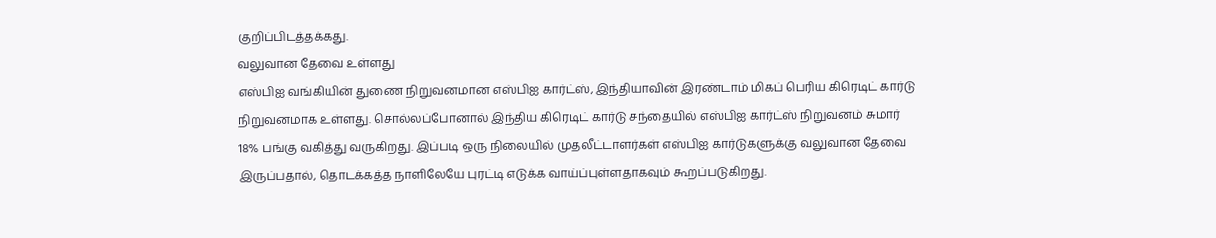குறிப்பிடத்தக்கது.
வலுவான தேவை உள்ளது
எஸ்பிஐ வங்கியின் துணை நிறுவனமான எஸ்பிஐ கார்ட்ஸ், இந்தியாவின் இரண்டாம் மிகப் பெரிய கிரெடிட் கார்டு நிறுவனமாக உள்ளது. சொல்லப்போனால் இந்திய கிரெடிட் கார்டு சந்தையில் எஸ்பிஐ கார்ட்ஸ் நிறுவனம் சுமார் 18% பங்கு வகித்து வருகிறது. இப்படி ஒரு நிலையில் முதலீட்டாளர்கள் எஸ்பிஐ கார்டுகளுக்கு வலுவான தேவை இருப்பதால், தொடக்கத்த நாளிலேயே புரட்டி எடுக்க வாய்ப்புள்ளதாகவும் கூறப்படுகிறது.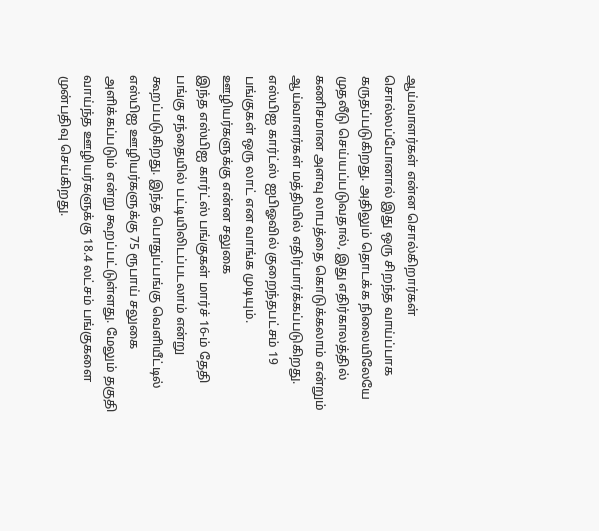ஆய்வாளர்கள் என்ன சொல்கிறார்கள்
சொல்லப்போனால் இது ஒரு சிறந்த வாய்ப்பாக கருதப்படுகிறது. அதிலும் தொடக்க நிலையிலேயே முதலீடு செய்யப்படுவதால், இது எதிர்காலத்தில் கணிசமான அளவு லாபத்தை கொடுக்கலாம் என்றும் ஆய்வாளர்கள் மத்தியில் எதிர்பார்க்கப்படுகிறது. எஸ்பிஐ கார்ட்ஸ் ஐபிஓவில் குறைந்தபட்சம் 19 பங்குகள் ஒரு லாட் என வாங்க முடியும்.
ஊழியர்களுக்கு என்ன சலுகை
இந்த எஸ்பிஐ கார்ட்ஸ் பங்குகள் மார்ச் 16-ம் தேதி பங்கு சந்தையில் பட்டியிலிடப்படலாம் என்று கூறப்படுகிறது. இந்த பொதுப்பங்கு வெளியீட்டில் எஸ்பிஐ ஊழியர்களுக்கு 75 ரூபாய் சலுகை அளிக்கப்படும் என்று கூறப்பட்டுள்ளது. மேலும் தகுதி வாய்ந்த ஊழியர்களுக்கு 18.4 லட்சம் பங்குகளை முன்பதிவு செய்கிறது.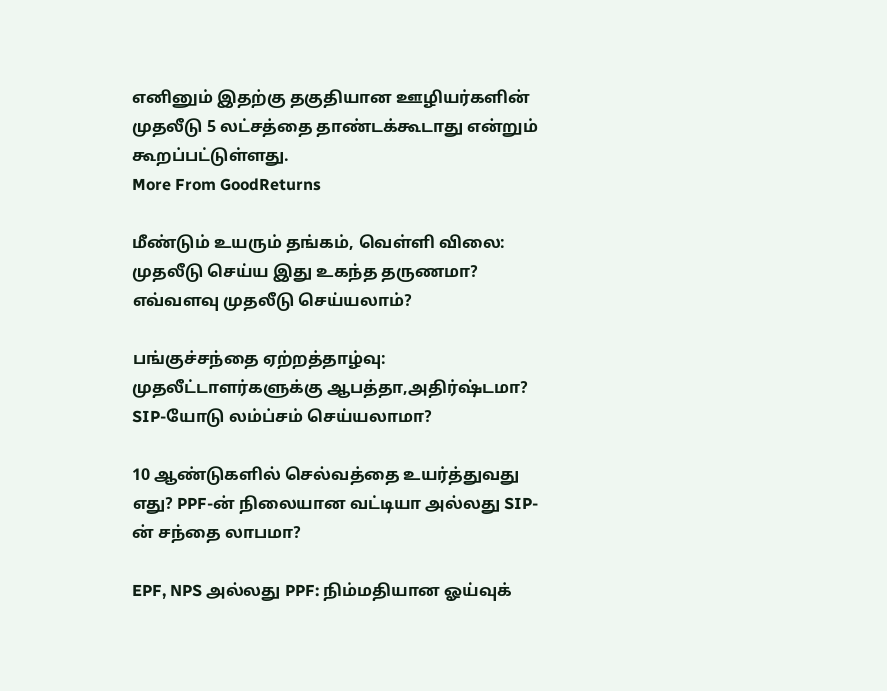எனினும் இதற்கு தகுதியான ஊழியர்களின் முதலீடு 5 லட்சத்தை தாண்டக்கூடாது என்றும் கூறப்பட்டுள்ளது.
More From GoodReturns

மீண்டும் உயரும் தங்கம், வெள்ளி விலை: முதலீடு செய்ய இது உகந்த தருணமா? எவ்வளவு முதலீடு செய்யலாம்?

பங்குச்சந்தை ஏற்றத்தாழ்வு: முதலீட்டாளர்களுக்கு ஆபத்தா,அதிர்ஷ்டமா? SIP-யோடு லம்ப்சம் செய்யலாமா?

10 ஆண்டுகளில் செல்வத்தை உயர்த்துவது எது? PPF-ன் நிலையான வட்டியா அல்லது SIP-ன் சந்தை லாபமா?

EPF, NPS அல்லது PPF: நிம்மதியான ஓய்வுக்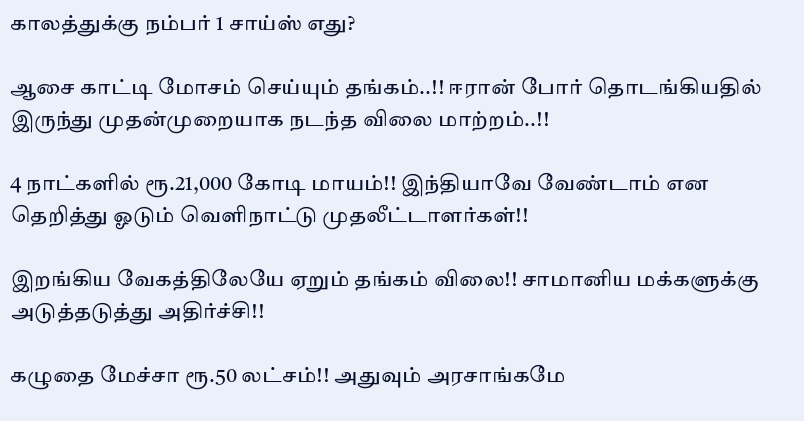காலத்துக்கு நம்பர் 1 சாய்ஸ் எது?

ஆசை காட்டி மோசம் செய்யும் தங்கம்..!! ஈரான் போர் தொடங்கியதில் இருந்து முதன்முறையாக நடந்த விலை மாற்றம்..!!

4 நாட்களில் ரூ.21,000 கோடி மாயம்!! இந்தியாவே வேண்டாம் என தெறித்து ஓடும் வெளிநாட்டு முதலீட்டாளர்கள்!!

இறங்கிய வேகத்திலேயே ஏறும் தங்கம் விலை!! சாமானிய மக்களுக்கு அடுத்தடுத்து அதிர்ச்சி!!

கழுதை மேச்சா ரூ.50 லட்சம்!! அதுவும் அரசாங்கமே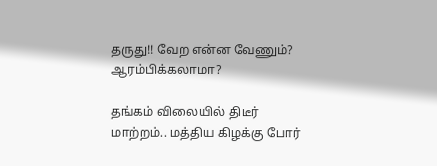தருது!! வேற என்ன வேணும்? ஆரம்பிக்கலாமா?

தங்கம் விலையில் திடீர் மாற்றம்.. மத்திய கிழக்கு போர்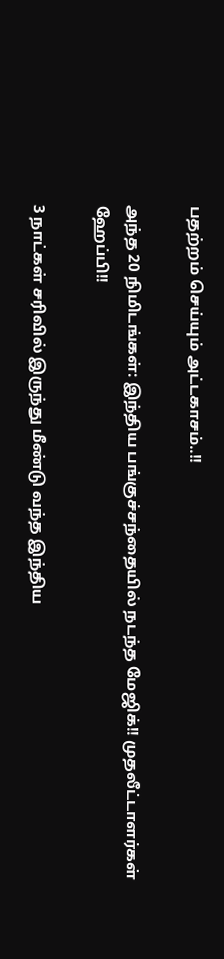பதற்றம் செய்யும் அட்டகாசம்..!!

அந்த 20 நிமிடங்கள்: இந்திய பங்குச்சந்தையில் நடந்த மேஜிக்!! முதலீட்டாளர்கள் ஹேப்பி!!

3 நாட்கள் சரிவில் இருந்து மீண்டு வந்த இந்திய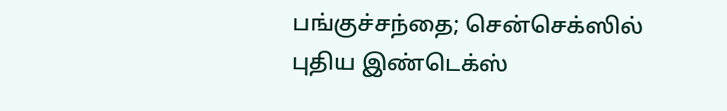பங்குச்சந்தை; சென்செக்ஸில் புதிய இண்டெக்ஸ்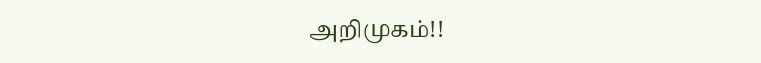அறிமுகம்!!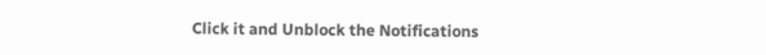Click it and Unblock the Notifications